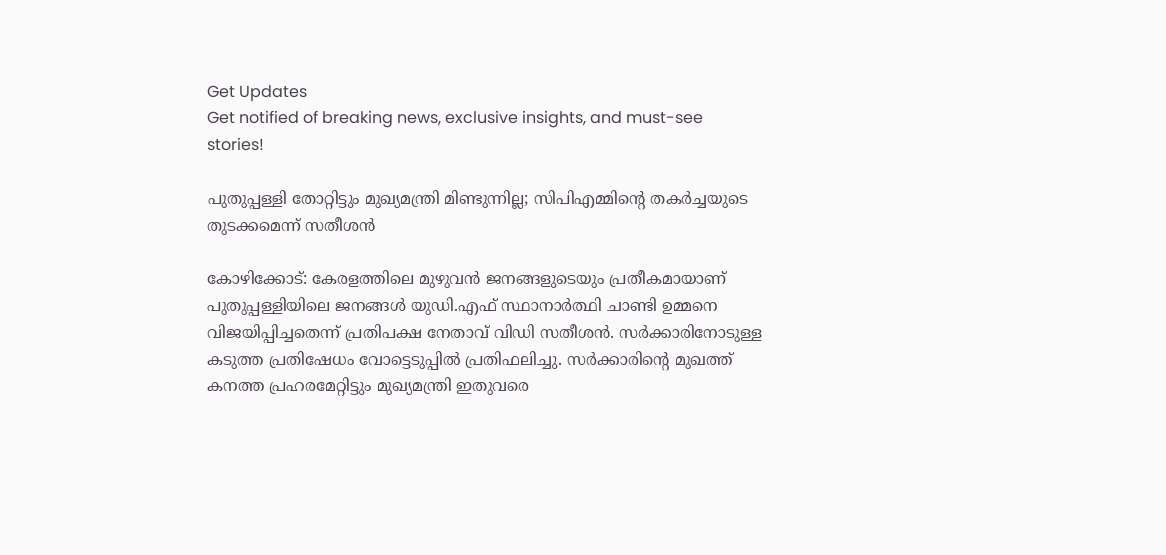Get Updates
Get notified of breaking news, exclusive insights, and must-see stories!

പുതുപ്പള്ളി തോറ്റിട്ടും മുഖ്യമന്ത്രി മിണ്ടുന്നില്ല; സിപിഎമ്മിന്റെ തകര്‍ച്ചയുടെ തുടക്കമെന്ന് സതീശന്‍

കോഴിക്കോട്: കേരളത്തിലെ മുഴുവന്‍ ജനങ്ങളുടെയും പ്രതീകമായാണ് പുതുപ്പള്ളിയിലെ ജനങ്ങള്‍ യുഡി.എഫ് സ്ഥാനാര്‍ത്ഥി ചാണ്ടി ഉമ്മനെ വിജയിപ്പിച്ചതെന്ന് പ്രതിപക്ഷ നേതാവ് വിഡി സതീശന്‍. സര്‍ക്കാരിനോടുള്ള കടുത്ത പ്രതിഷേധം വോട്ടെടുപ്പില്‍ പ്രതിഫലിച്ചു. സര്‍ക്കാരിന്റെ മുഖത്ത് കനത്ത പ്രഹരമേറ്റിട്ടും മുഖ്യമന്ത്രി ഇതുവരെ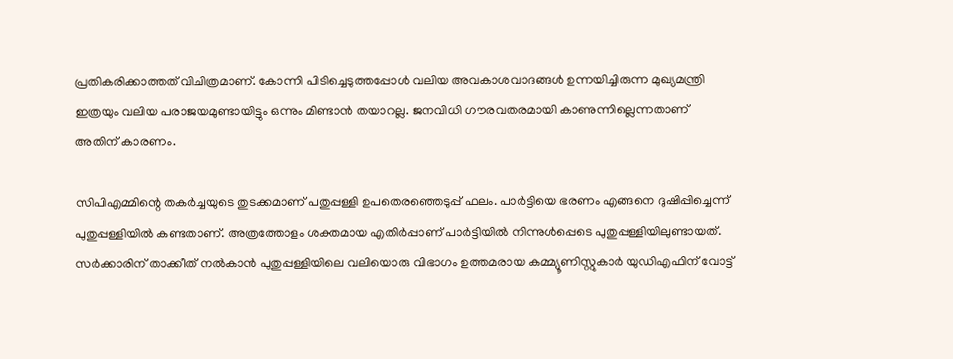പ്രതികരിക്കാത്തത് വിചിത്രമാണ്. കോന്നി പിടിച്ചെടുത്തപ്പോള്‍ വലിയ അവകാശവാദങ്ങള്‍ ഉന്നയിച്ചിരുന്ന മുഖ്യമന്ത്രി ഇത്രയും വലിയ പരാജയമുണ്ടായിട്ടും ഒന്നും മിണ്ടാന്‍ തയാറല്ല. ജനവിധി ഗൗരവതരമായി കാണുന്നില്ലെന്നതാണ് അതിന് കാരണം.

സിപിഎമ്മിന്റെ തകര്‍ച്ചയുടെ തുടക്കമാണ് പതുപ്പള്ളി ഉപതെരഞ്ഞെടുപ്പ് ഫലം. പാര്‍ട്ടിയെ ഭരണം എങ്ങനെ ദുഷിപ്പിച്ചെന്ന് പുതുപ്പള്ളിയില്‍ കണ്ടതാണ്. അത്രത്തോളം ശക്തമായ എതിര്‍പ്പാണ് പാര്‍ട്ടിയില്‍ നിന്നുള്‍പ്പെടെ പുതുപ്പള്ളിയിലുണ്ടായത്. സര്‍ക്കാരിന് താക്കീത് നല്‍കാന്‍ പുതുപ്പള്ളിയിലെ വലിയൊരു വിഭാഗം ഉത്തമരായ കമ്മ്യൂണിസ്റ്റുകാര്‍ യുഡിഎഫിന് വോട്ട്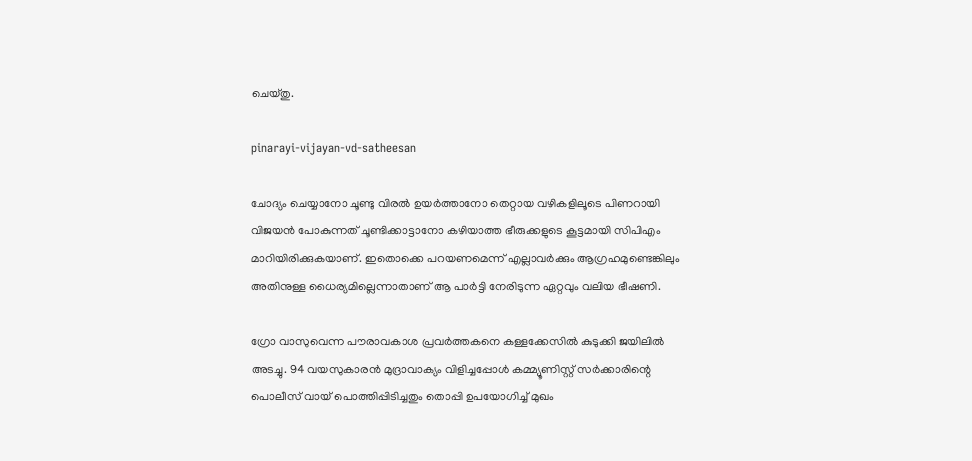ചെയ്തു.

pinarayi-vijayan-vd-satheesan

ചോദ്യം ചെയ്യാനോ ചൂണ്ടു വിരല്‍ ഉയര്‍ത്താനോ തെറ്റായ വഴികളിലൂടെ പിണറായി വിജയന്‍ പോകുന്നത് ചൂണ്ടിക്കാട്ടാനോ കഴിയാത്ത ഭീരുക്കളുടെ കൂട്ടമായി സിപിഎം മാറിയിരിക്കുകയാണ്. ഇതൊക്കെ പറയണമെന്ന് എല്ലാവര്‍ക്കും ആഗ്രഹമുണ്ടെങ്കിലും അതിനുള്ള ധൈര്യമില്ലെന്നാതാണ് ആ പാര്‍ട്ടി നേരിടുന്ന ഏറ്റവും വലിയ ഭീഷണി.

ഗ്രോ വാസുവെന്ന പൗരാവകാശ പ്രവര്‍ത്തകനെ കള്ളക്കേസില്‍ കുടുക്കി ജയിലില്‍ അടച്ചു. 94 വയസുകാരന്‍ മുദ്രാവാക്യം വിളിച്ചപ്പോള്‍ കമ്മ്യൂണിസ്റ്റ് സര്‍ക്കാരിന്റെ പൊലീസ് വായ് പൊത്തിപ്പിടിച്ചതും തൊപ്പി ഉപയോഗിച്ച് മുഖം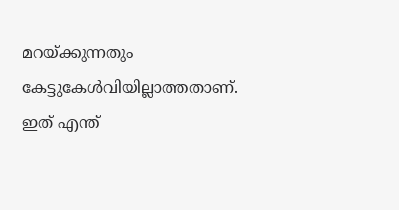മറയ്ക്കുന്നതും കേട്ടുകേള്‍വിയില്ലാത്തതാണ്. ഇത് എന്ത്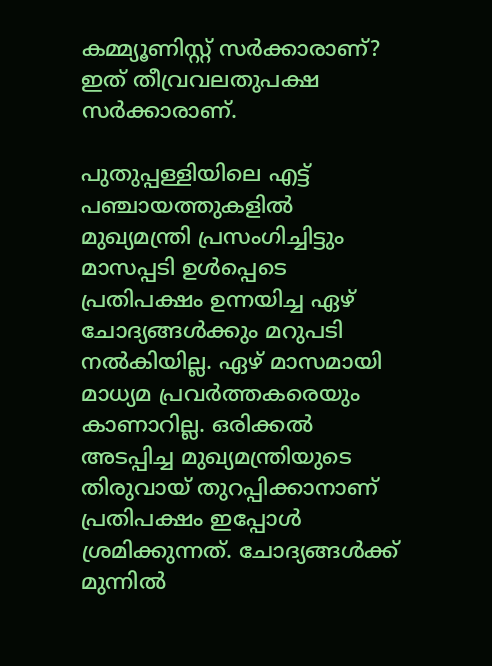കമ്മ്യൂണിസ്റ്റ് സര്‍ക്കാരാണ്? ഇത് തീവ്രവലതുപക്ഷ സര്‍ക്കാരാണ്.

പുതുപ്പള്ളിയിലെ എട്ട് പഞ്ചായത്തുകളില്‍ മുഖ്യമന്ത്രി പ്രസംഗിച്ചിട്ടും മാസപ്പടി ഉള്‍പ്പെടെ പ്രതിപക്ഷം ഉന്നയിച്ച ഏഴ് ചോദ്യങ്ങള്‍ക്കും മറുപടി നല്‍കിയില്ല. ഏഴ് മാസമായി മാധ്യമ പ്രവര്‍ത്തകരെയും കാണാറില്ല. ഒരിക്കല്‍ അടപ്പിച്ച മുഖ്യമന്ത്രിയുടെ തിരുവായ് തുറപ്പിക്കാനാണ് പ്രതിപക്ഷം ഇപ്പോള്‍ ശ്രമിക്കുന്നത്. ചോദ്യങ്ങള്‍ക്ക് മുന്നില്‍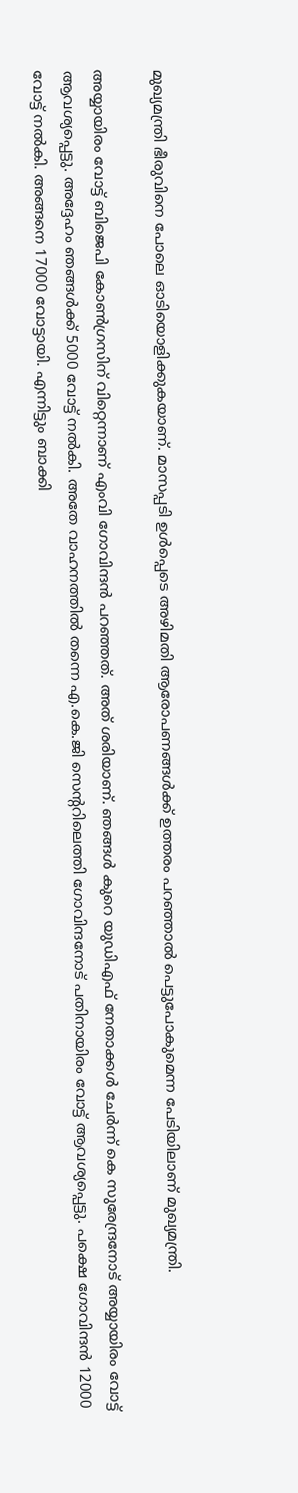മുഖ്യമന്ത്രി ഭീരുവിനെ പോലെ ഓടിയൊളിക്കുകയാണ്. മാസപ്പടി ഉള്‍പ്പെടെ അഴിമതി ആരോപണങ്ങള്‍ക്ക് ഉത്തരം പറഞ്ഞാല്‍ പെട്ടുപോകുമെന്ന പേടിയിലാണ് മുഖ്യമന്ത്രി.

അയ്യായിരം വോട്ട് ബിജെപി കോണ്‍ഗ്രസിന് വിറ്റെന്നാണ് എംവി ഗോവിന്ദന്‍ പറഞ്ഞത്. അത് ശരിയാണ്. ഞങ്ങള്‍ കുറെ യുഡിഎഫ് നേതാക്കള്‍ ചേര്‍ന്ന് കെ സുരേന്ദ്രനോട് അയ്യായിരം വോട്ട് ആവശ്യപ്പെട്ടു. അദ്ദേഹം ഞങ്ങള്‍ക്ക് 5000 വോട്ട് നല്‍കി. അതേ വാഹനത്തില്‍ തന്നെ എ.കെ.ജി സെന്ററിലെത്തി ഗോവിന്ദനോട് പതിനായിരം വോട്ട് ആവശ്യപ്പെട്ടു. പക്ഷെ ഗോവിന്ദന്‍ 12000 വോട്ട് നല്‍കി. അങ്ങനെ 17000 വോട്ടായി. എന്നിട്ടും ബാക്കി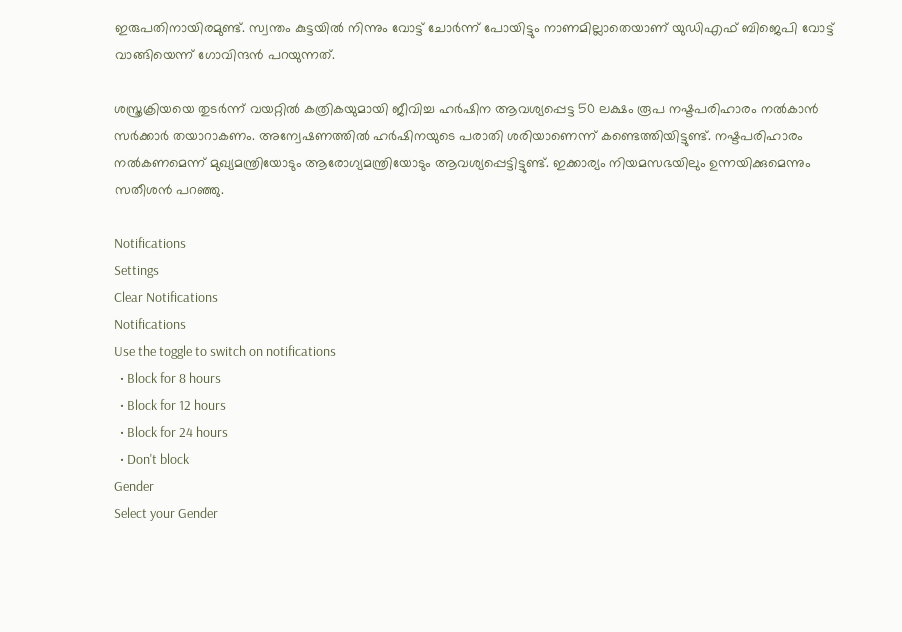ഇരുപതിനായിരമുണ്ട്. സ്വന്തം കുട്ടയില്‍ നിന്നും വോട്ട് ചോര്‍ന്ന് പോയിട്ടും നാണമില്ലാതെയാണ് യുഡിഎഫ് ബിജെപി വോട്ട് വാങ്ങിയെന്ന് ഗോവിന്ദന്‍ പറയുന്നത്.

ശസ്ത്രക്രിയയെ തുടര്‍ന്ന് വയറ്റില്‍ കത്രികയുമായി ജീവിച്ച ഹര്‍ഷിന ആവശ്യപ്പെട്ട 50 ലക്ഷം രൂപ നഷ്ടപരിഹാരം നല്‍കാന്‍ സര്‍ക്കാര്‍ തയാറാകണം. അന്വേഷണത്തില്‍ ഹര്‍ഷിനയുടെ പരാതി ശരിയാണെന്ന് കണ്ടെത്തിയിട്ടുണ്ട്. നഷ്ടപരിഹാരം നല്‍കണമെന്ന് മുഖ്യമന്ത്രിയോടും ആരോഗ്യമന്ത്രിയോടും ആവശ്യപ്പെട്ടിട്ടുണ്ട്. ഇക്കാര്യം നിയമസഭയിലും ഉന്നയിക്കുമെന്നും സതീശന്‍ പറഞ്ഞു.

Notifications
Settings
Clear Notifications
Notifications
Use the toggle to switch on notifications
  • Block for 8 hours
  • Block for 12 hours
  • Block for 24 hours
  • Don't block
Gender
Select your Gender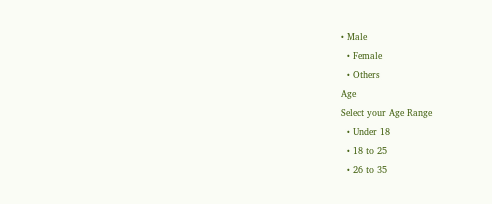• Male
  • Female
  • Others
Age
Select your Age Range
  • Under 18
  • 18 to 25
  • 26 to 35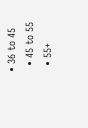• 36 to 45
  • 45 to 55
  • 55+